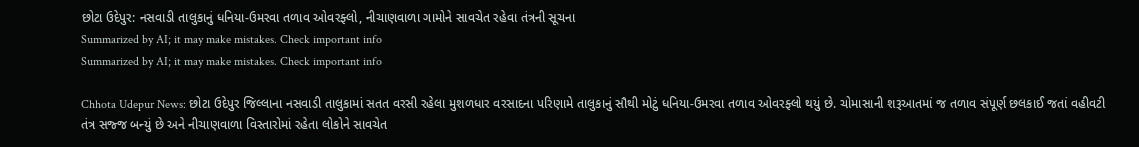છોટા ઉદેપુર: નસવાડી તાલુકાનું ધનિયા-ઉમરવા તળાવ ઓવરફ્લો, નીચાણવાળા ગામોને સાવચેત રહેવા તંત્રની સૂચના
Summarized by AI; it may make mistakes. Check important info
Summarized by AI; it may make mistakes. Check important info

Chhota Udepur News: છોટા ઉદેપુર જિલ્લાના નસવાડી તાલુકામાં સતત વરસી રહેલા મુશળધાર વરસાદના પરિણામે તાલુકાનું સૌથી મોટું ધનિયા-ઉમરવા તળાવ ઓવરફ્લો થયું છે. ચોમાસાની શરૂઆતમાં જ તળાવ સંપૂર્ણ છલકાઈ જતાં વહીવટી તંત્ર સજ્જ બન્યું છે અને નીચાણવાળા વિસ્તારોમાં રહેતા લોકોને સાવચેત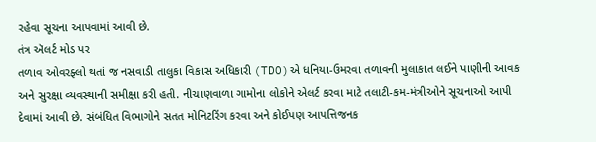રહેવા સૂચના આપવામાં આવી છે.
તંત્ર ઍલર્ટ મોડ પર
તળાવ ઓવરફ્લો થતાં જ નસવાડી તાલુકા વિકાસ અધિકારી (TDO)એ ધનિયા-ઉમરવા તળાવની મુલાકાત લઈને પાણીની આવક અને સુરક્ષા વ્યવસ્થાની સમીક્ષા કરી હતી. નીચાણવાળા ગામોના લોકોને એલર્ટ કરવા માટે તલાટી-કમ-મંત્રીઓને સૂચનાઓ આપી દેવામાં આવી છે. સંબંધિત વિભાગોને સતત મોનિટરિંગ કરવા અને કોઈપણ આપત્તિજનક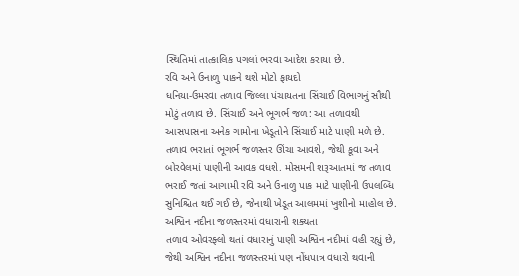સ્થિતિમાં તાત્કાલિક પગલાં ભરવા આદેશ કરાયા છે.
રવિ અને ઉનાળુ પાકને થશે મોટો ફાયદો
ધનિયા-ઉમરવા તળાવ જિલ્લા પંચાયતના સિંચાઈ વિભાગનું સૌથી મોટું તળાવ છે. સિંચાઈ અને ભૂગર્ભ જળ: આ તળાવથી આસપાસના અનેક ગામોના ખેડૂતોને સિંચાઈ માટે પાણી મળે છે. તળાવ ભરાતાં ભૂગર્ભ જળસ્તર ઊંચા આવશે, જેથી કૂવા અને બોરવેલમાં પાણીની આવક વધશે. મોસમની શરૂઆતમાં જ તળાવ ભરાઈ જતાં આગામી રવિ અને ઉનાળુ પાક માટે પાણીની ઉપલબ્ધિ સુનિશ્ચિત થઈ ગઈ છે, જેનાથી ખેડૂત આલમમાં ખુશીનો માહોલ છે.
અશ્વિન નદીના જળસ્તરમાં વધારાની શક્યતા
તળાવ ઓવરફ્લો થતાં વધારાનું પાણી અશ્વિન નદીમાં વહી રહ્યું છે, જેથી અશ્વિન નદીના જળસ્તરમાં પણ નોંધપાત્ર વધારો થવાની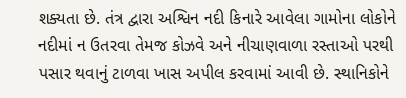શક્યતા છે. તંત્ર દ્વારા અશ્વિન નદી કિનારે આવેલા ગામોના લોકોને નદીમાં ન ઉતરવા તેમજ કોઝવે અને નીચાણવાળા રસ્તાઓ પરથી પસાર થવાનું ટાળવા ખાસ અપીલ કરવામાં આવી છે. સ્થાનિકોને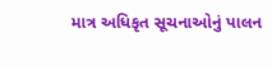માત્ર અધિકૃત સૂચનાઓનું પાલન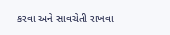કરવા અને સાવચેતી રાખવા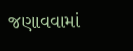જણાવવામાં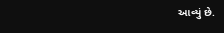આવ્યું છે.